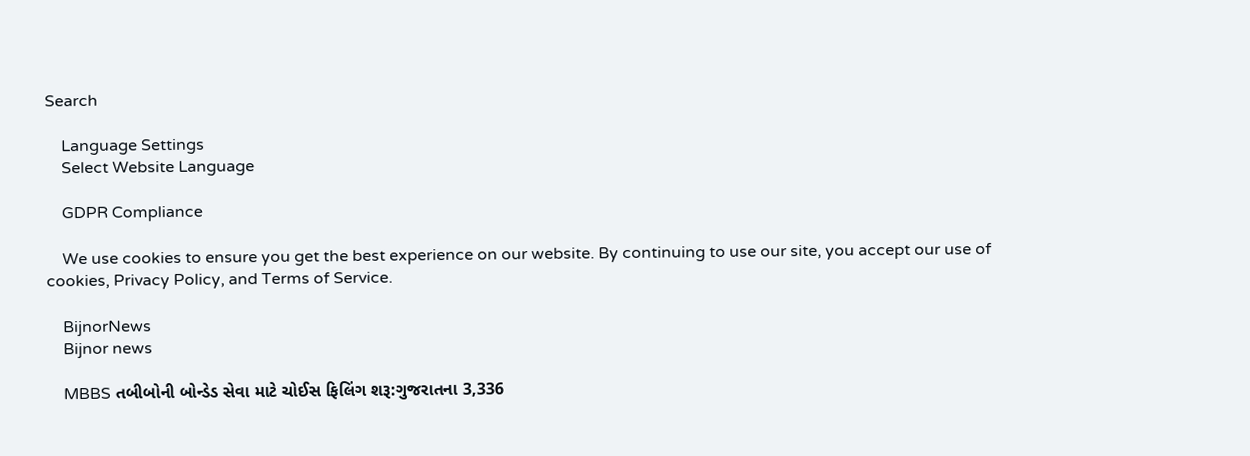Search

    Language Settings
    Select Website Language

    GDPR Compliance

    We use cookies to ensure you get the best experience on our website. By continuing to use our site, you accept our use of cookies, Privacy Policy, and Terms of Service.

    BijnorNews
    Bijnor news

    MBBS તબીબોની બોન્ડેડ સેવા માટે ચોઈસ ફિલિંગ શરૂ:ગુજરાતના 3,336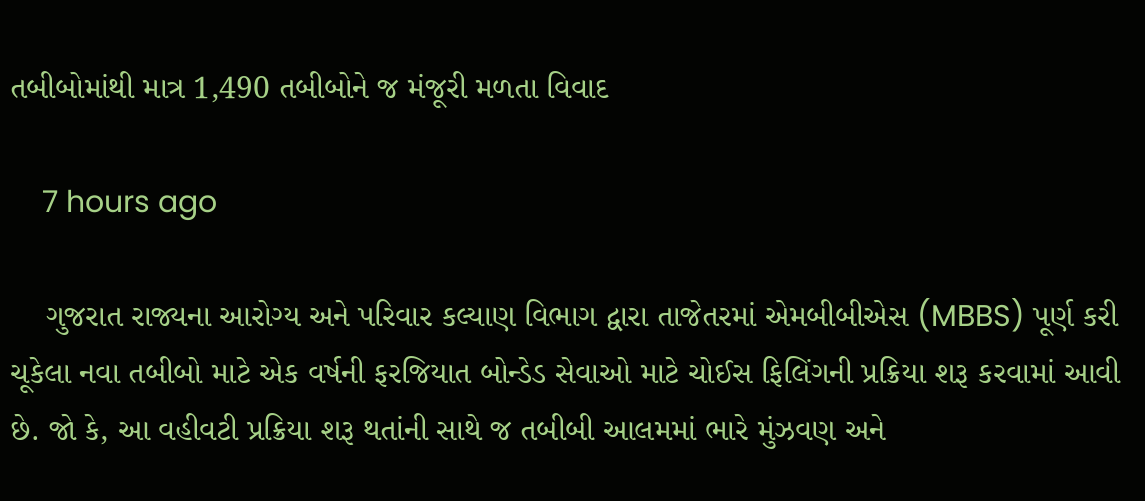તબીબોમાંથી માત્ર 1,490 તબીબોને જ મંજૂરી મળતા વિવાદ

    7 hours ago

    ગુજરાત રાજ્યના આરોગ્ય અને પરિવાર કલ્યાણ વિભાગ દ્વારા તાજેતરમાં એમબીબીએસ (MBBS) પૂર્ણ કરી ચૂકેલા નવા તબીબો માટે એક વર્ષની ફરજિયાત બોન્ડેડ સેવાઓ માટે ચોઈસ ફિલિંગની પ્રક્રિયા શરૂ કરવામાં આવી છે. જો કે, આ વહીવટી પ્રક્રિયા શરૂ થતાંની સાથે જ તબીબી આલમમાં ભારે મુંઝવણ અને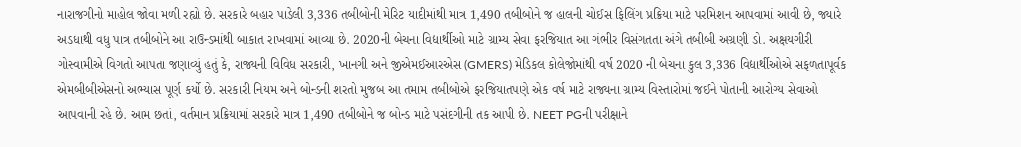નારાજગીનો માહોલ જોવા મળી રહ્યો છે. સરકારે બહાર પાડેલી 3,336 તબીબોની મેરિટ યાદીમાંથી માત્ર 1,490 તબીબોને જ હાલની ચોઈસ ફિલિંગ પ્રક્રિયા માટે પરમિશન આપવામાં આવી છે, જ્યારે અડધાથી વધુ પાત્ર તબીબોને આ રાઉન્ડમાંથી બાકાત રાખવામાં આવ્યા છે. 2020ની બેચના વિદ્યાર્થીઓ માટે ગ્રામ્ય સેવા ફરજિયાત આ ગંભીર વિસંગતતા અંગે તબીબી અગ્રણી ડો. અક્ષયગીરી ગોસ્વામીએ વિગતો આપતા જણાવ્યું હતું કે, રાજ્યની વિવિધ સરકારી, ખાનગી અને જીએમઈઆરએસ (GMERS) મેડિકલ કોલેજોમાંથી વર્ષ 2020 ની બેચના કુલ 3,336 વિદ્યાર્થીઓએ સફળતાપૂર્વક એમબીબીએસનો અભ્યાસ પૂર્ણ કર્યો છે. સરકારી નિયમ અને બોન્ડની શરતો મુજબ આ તમામ તબીબોએ ફરજિયાતપણે એક વર્ષ માટે રાજ્યના ગ્રામ્ય વિસ્તારોમાં જઈને પોતાની આરોગ્ય સેવાઓ આપવાની રહે છે. આમ છતાં, વર્તમાન પ્રક્રિયામાં સરકારે માત્ર 1,490 તબીબોને જ બોન્ડ માટે પસંદગીની તક આપી છે. NEET PGની પરીક્ષાને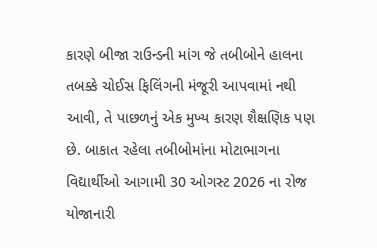કારણે બીજા રાઉન્ડની માંગ જે તબીબોને હાલના તબક્કે ચોઈસ ફિલિંગની મંજૂરી આપવામાં નથી આવી, તે પાછળનું એક મુખ્ય કારણ શૈક્ષણિક પણ છે. બાકાત રહેલા તબીબોમાંના મોટાભાગના વિદ્યાર્થીઓ આગામી 30 ઓગસ્ટ 2026 ના રોજ યોજાનારી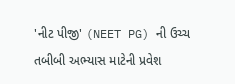'નીટ પીજી' (NEET PG) ની ઉચ્ચ તબીબી અભ્યાસ માટેની પ્રવેશ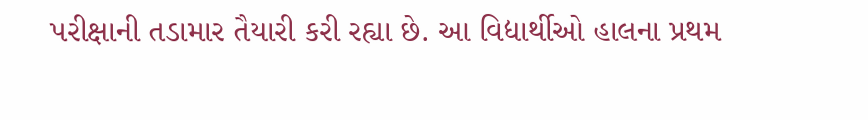પરીક્ષાની તડામાર તૈયારી કરી રહ્યા છે. આ વિદ્યાર્થીઓ હાલના પ્રથમ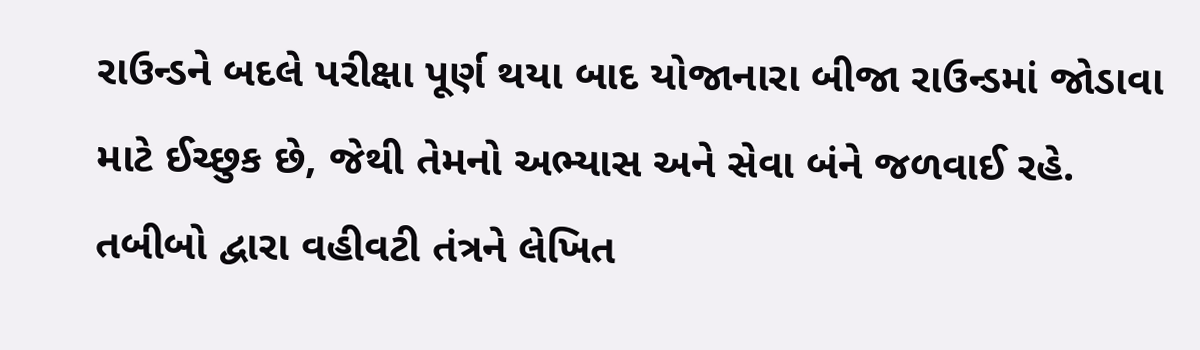રાઉન્ડને બદલે પરીક્ષા પૂર્ણ થયા બાદ યોજાનારા બીજા રાઉન્ડમાં જોડાવા માટે ઈચ્છુક છે, જેથી તેમનો અભ્યાસ અને સેવા બંને જળવાઈ રહે. તબીબો દ્વારા વહીવટી તંત્રને લેખિત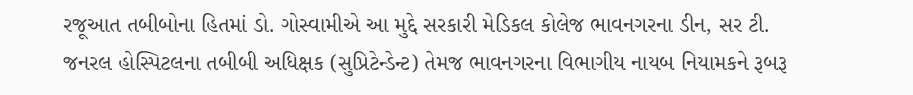રજૂઆત તબીબોના હિતમાં ડો. ગોસ્વામીએ આ મુદ્દે સરકારી મેડિકલ કોલેજ ભાવનગરના ડીન, સર ટી. જનરલ હોસ્પિટલના તબીબી અધિક્ષક (સુપ્રિટેન્ડેન્ટ) તેમજ ભાવનગરના વિભાગીય નાયબ નિયામકને રૂબરૂ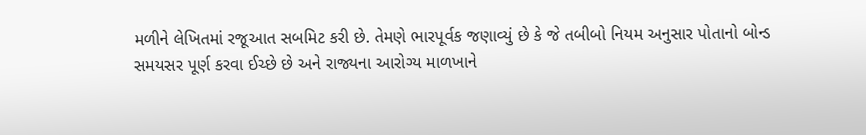મળીને લેખિતમાં રજૂઆત સબમિટ કરી છે. તેમણે ભારપૂર્વક જણાવ્યું છે કે જે તબીબો નિયમ અનુસાર પોતાનો બોન્ડ સમયસર પૂર્ણ કરવા ઈચ્છે છે અને રાજ્યના આરોગ્ય માળખાને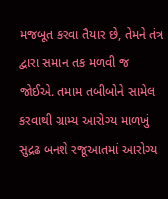મજબૂત કરવા તૈયાર છે, તેમને તંત્ર દ્વારા સમાન તક મળવી જ જોઈએ. તમામ તબીબોને સામેલ કરવાથી ગ્રામ્ય આરોગ્ય માળખું સુદ્રઢ બનશે રજૂઆતમાં આરોગ્ય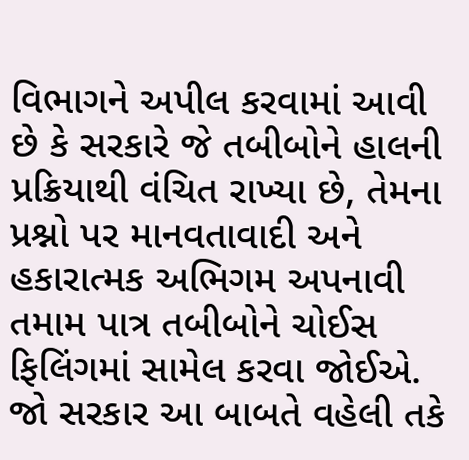વિભાગને અપીલ કરવામાં આવી છે કે સરકારે જે તબીબોને હાલની પ્રક્રિયાથી વંચિત રાખ્યા છે, તેમના પ્રશ્નો પર માનવતાવાદી અને હકારાત્મક અભિગમ અપનાવી તમામ પાત્ર તબીબોને ચોઈસ ફિલિંગમાં સામેલ કરવા જોઈએ. જો સરકાર આ બાબતે વહેલી તકે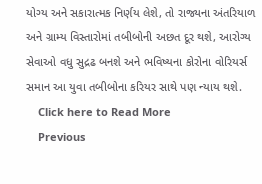યોગ્ય અને સકારાત્મક નિર્ણય લેશે, તો રાજ્યના અંતરિયાળ અને ગ્રામ્ય વિસ્તારોમાં તબીબોની અછત દૂર થશે, આરોગ્ય સેવાઓ વધુ સુદ્રઢ બનશે અને ભવિષ્યના કોરોના વોરિયર્સ સમાન આ યુવા તબીબોના કરિયર સાથે પણ ન્યાય થશે.
    Click here to Read More
    Previous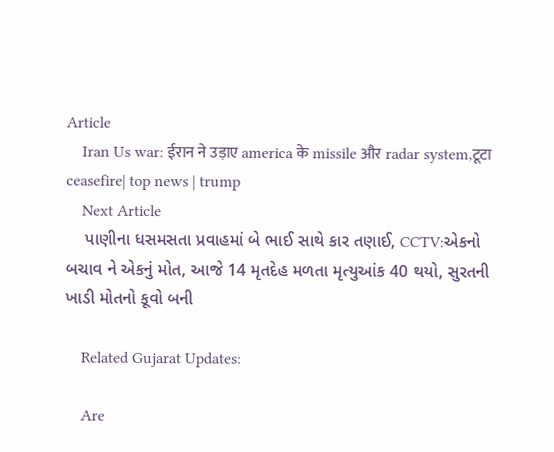Article
    Iran Us war: ईरान ने उड़ाए america के missile और radar system,टूटा ceasefire| top news | trump
    Next Article
    પાણીના ધસમસતા પ્રવાહમાં બે ભાઈ સાથે કાર તણાઈ, CCTV:એકનો બચાવ ને એકનું મોત, આજે 14 મૃતદેહ મળતા મૃત્યુઆંક 40 થયો, સુરતની ખાડી મોતનો કૂવો બની

    Related Gujarat Updates:

    Are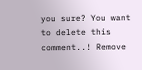you sure? You want to delete this comment..! Remove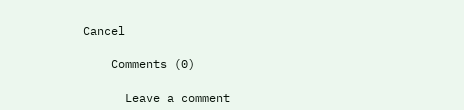Cancel

    Comments (0)

      Leave a comment